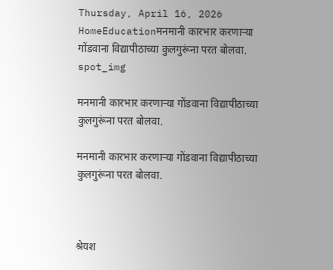Thursday, April 16, 2026
HomeEducationमनमानी कारभार करणाऱ्या गोंडवाना विद्यापीठाच्या कुलगुरूंना परत बोलवा.
spot_img

मनमानी कारभार करणाऱ्या गोंडवाना विद्यापीठाच्या कुलगुरूंना परत बोलवा.

मनमानी कारभार करणाऱ्या गोंडवाना विद्यापीठाच्या कुलगुरूंना परत बोलवा.



श्रेयश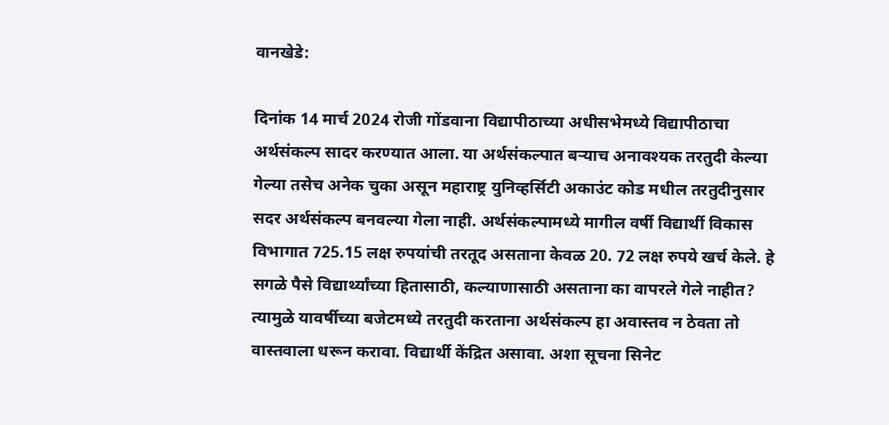वानखेडे:

दिनांक 14 मार्च 2024 रोजी गोंडवाना विद्यापीठाच्या अधीसभेमध्ये विद्यापीठाचा अर्थसंकल्प सादर करण्यात आला. या अर्थसंकल्पात बऱ्याच अनावश्यक तरतुदी केल्या गेल्या तसेच अनेक चुका असून महाराष्ट्र युनिव्हर्सिटी अकाउंट कोड मधील तरतुदीनुसार सदर अर्थसंकल्प बनवल्या गेला नाही. अर्थसंकल्पामध्ये मागील वर्षी विद्यार्थी विकास विभागात 725.15 लक्ष रुपयांची तरतूद असताना केवळ 20. 72 लक्ष रुपये खर्च केले. हे सगळे पैसे विद्यार्थ्यांच्या हितासाठी, कल्याणासाठी असताना का वापरले गेले नाहीत? त्यामुळे यावर्षीच्या बजेटमध्ये तरतुदी करताना अर्थसंकल्प हा अवास्तव न ठेवता तो वास्तवाला धरून करावा. विद्यार्थी केंद्रित असावा. अशा सूचना सिनेट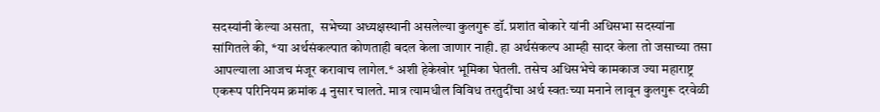सदस्यांनी केल्या असता,  सभेच्या अध्यक्षस्थानी असलेल्या कुलगुरू डॉ. प्रशांत बोकारे यांनी अधिसभा सदस्यांना सांगितले की, *या अर्थसंकल्पात कोणताही बदल केला जाणार नाही. हा अर्थसंकल्प आम्ही सादर केला तो जसाच्या तसा आपल्याला आजच मंजूर करावाच लागेल.* अशी हेकेखोर भूमिका घेतली. तसेच अधिसभेचे कामकाज ज्या महाराष्ट्र एकरूप परिनियम क्रमांक 4 नुसार चालते. मात्र त्यामधील विविध तरतुदींचा अर्थ स्वतःच्या मनाने लावून कुलगुरू दरवेळी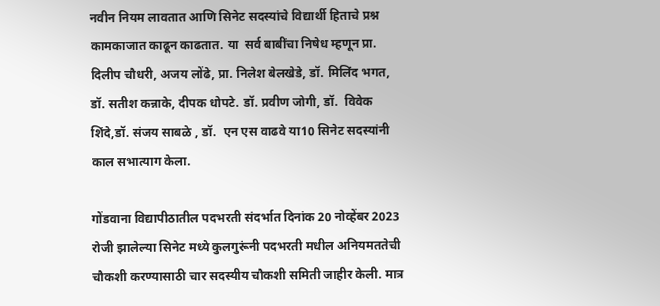नवीन नियम लावतात आणि सिनेट सदस्यांचे विद्यार्थी हिताचे प्रश्न कामकाजात काढून काढतात. या  सर्व बाबींचा निषेध म्हणून प्रा. दिलीप चौधरी, अजय लोंढे, प्रा. निलेश बेलखेडे, डॉ. मिलिंद भगत, डॉ. सतीश कन्नाके, दीपक धोपटे. डॉ. प्रवीण जोगी, डॉ.  विवेक शिंदे,डॉ. संजय साबळे , डॉ.  एन एस वाढवे या10 सिनेट सदस्यांनी काल सभात्याग केला.

गोंडवाना विद्यापीठातील पदभरती संदर्भात दिनांक 20 नोव्हेंबर 2023 रोजी झालेल्या सिनेट मध्ये कुलगुरूंनी पदभरती मधील अनियमततेची चौकशी करण्यासाठी चार सदस्यीय चौकशी समिती जाहीर केली. मात्र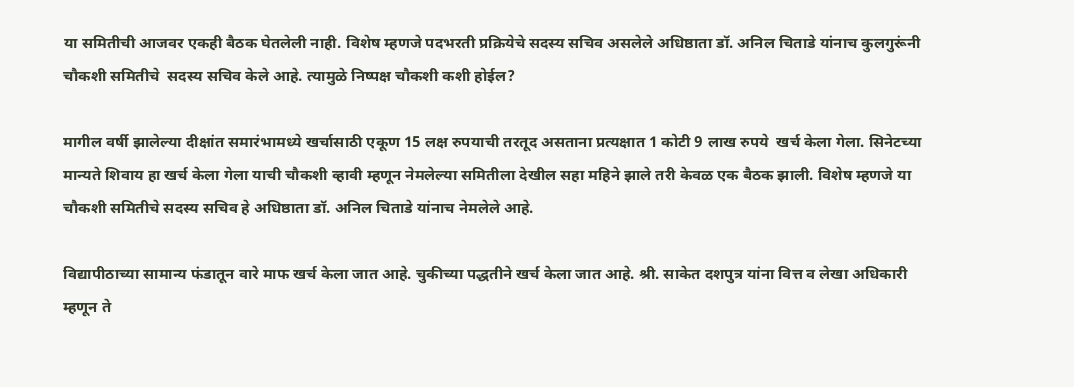या समितीची आजवर एकही बैठक घेतलेली नाही. विशेष म्हणजे पदभरती प्रक्रियेचे सदस्य सचिव असलेले अधिष्ठाता डॉ. अनिल चिताडे यांनाच कुलगुरूंनी चौकशी समितीचे  सदस्य सचिव केले आहे. त्यामुळे निष्पक्ष चौकशी कशी होईल?

मागील वर्षी झालेल्या दीक्षांत समारंभामध्ये खर्चासाठी एकूण 15 लक्ष रुपयाची तरतूद असताना प्रत्यक्षात 1 कोटी 9 लाख रुपये  खर्च केला गेला. सिनेटच्या मान्यते शिवाय हा खर्च केला गेला याची चौकशी व्हावी म्हणून नेमलेल्या समितीला देखील सहा महिने झाले तरी केवळ एक बैठक झाली. विशेष म्हणजे या चौकशी समितीचे सदस्य सचिव हे अधिष्ठाता डॉ. अनिल चिताडे यांनाच नेमलेले आहे.

विद्यापीठाच्या सामान्य फंडातून वारे माफ खर्च केला जात आहे. चुकीच्या पद्धतीने खर्च केला जात आहे. श्री. साकेत दशपुत्र यांना वित्त व लेखा अधिकारी म्हणून ते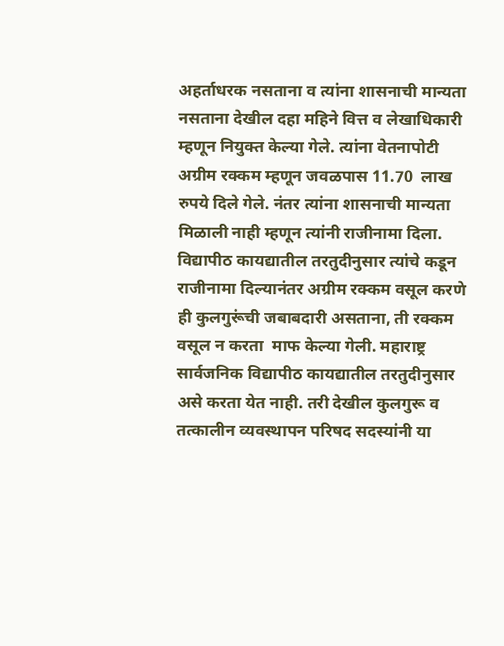अहर्ताधरक नसताना व त्यांना शासनाची मान्यता नसताना देखील दहा महिने वित्त व लेखाधिकारी म्हणून नियुक्त केल्या गेले. त्यांना वेतनापोटी अग्रीम रक्कम म्हणून जवळपास 11.70  लाख रुपये दिले गेले. नंतर त्यांना शासनाची मान्यता मिळाली नाही म्हणून त्यांनी राजीनामा दिला. विद्यापीठ कायद्यातील तरतुदीनुसार त्यांचे कडून राजीनामा दिल्यानंतर अग्रीम रक्कम वसूल करणे ही कुलगुरूंची जबाबदारी असताना, ती रक्कम वसूल न करता  माफ केल्या गेली. महाराष्ट्र सार्वजनिक विद्यापीठ कायद्यातील तरतुदीनुसार असे करता येत नाही. तरी देखील कुलगुरू व तत्कालीन व्यवस्थापन परिषद सदस्यांनी या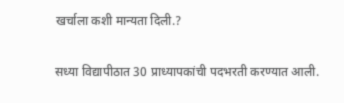खर्चाला कशी मान्यता दिली.?

सध्या विद्यापीठात 30 प्राध्यापकांची पदभरती करण्यात आली.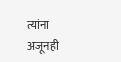त्यांना अजूनही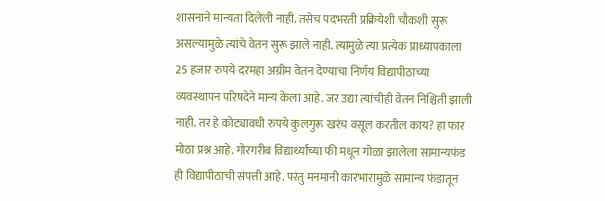शासनाने मान्यता दिलेली नाही. तसेच पदभरती प्रक्रियेशी चौकशी सुरू असल्यामुळे त्यांचे वेतन सुरू झाले नाही. त्यामुळे त्या प्रत्येक प्राध्यापकाला 25 हजार रुपये दरमहा अग्रीम वेतन देण्याचा निर्णय विद्यापीठाच्या व्यवस्थापन परिषदेने मान्य केला आहे. जर उद्या त्यांचीही वेतन निश्चिती झाली नाही. तर हे कोट्यावधी रुपये कुलगुरू खरंच वसूल करतील काय? हा फार मोठा प्रश्न आहे. गोरगरीब विद्यार्थ्यांच्या फी मधून गोळा झालेला सामान्यफंड ही विद्यापीठाची संपत्ती आहे. परंतु मनमानी कारभारामुळे सामान्य फंडातून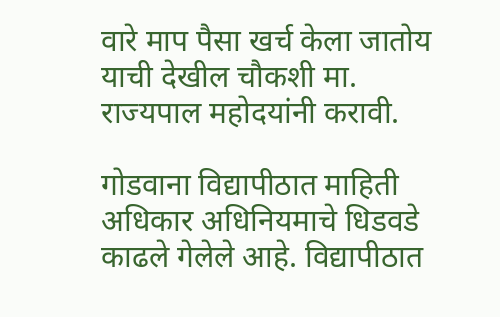वारे माप पैसा खर्च केला जातोय याची देखील चौकशी मा. राज्यपाल महोदयांनी करावी.

गोडवाना विद्यापीठात माहिती अधिकार अधिनियमाचे धिडवडे काढले गेलेले आहे. विद्यापीठात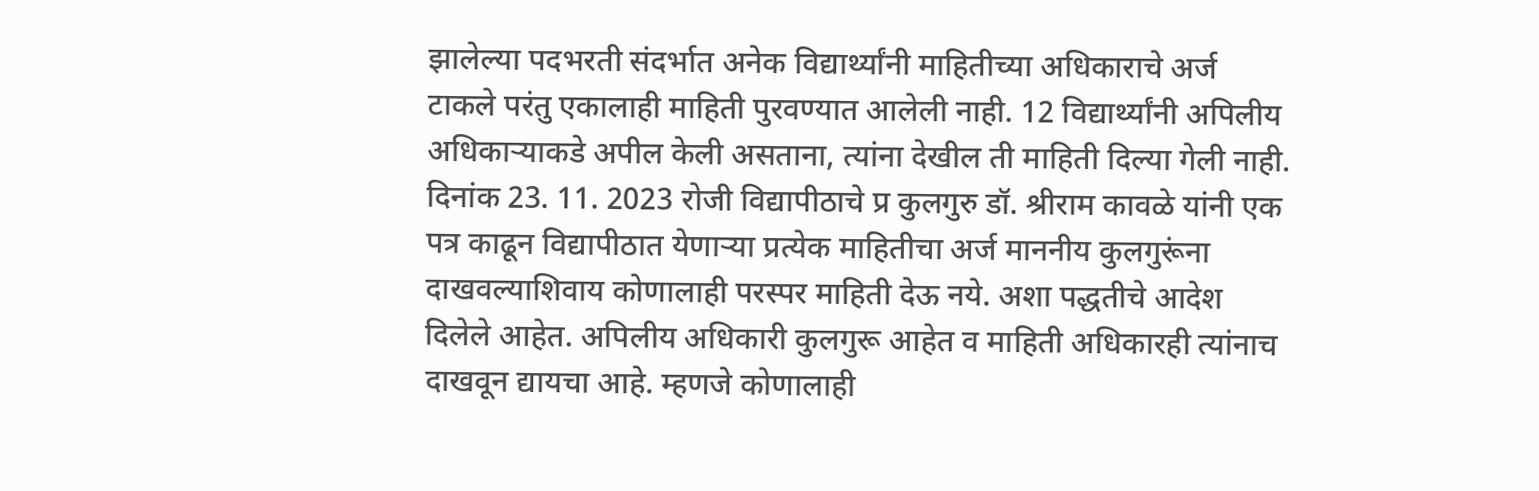झालेल्या पदभरती संदर्भात अनेक विद्यार्थ्यांनी माहितीच्या अधिकाराचे अर्ज टाकले परंतु एकालाही माहिती पुरवण्यात आलेली नाही. 12 विद्यार्थ्यांनी अपिलीय अधिकाऱ्याकडे अपील केली असताना, त्यांना देखील ती माहिती दिल्या गेली नाही. दिनांक 23. 11. 2023 रोजी विद्यापीठाचे प्र कुलगुरु डॉ. श्रीराम कावळे यांनी एक पत्र काढून विद्यापीठात येणाऱ्या प्रत्येक माहितीचा अर्ज माननीय कुलगुरूंना दाखवल्याशिवाय कोणालाही परस्पर माहिती देऊ नये. अशा पद्धतीचे आदेश दिलेले आहेत. अपिलीय अधिकारी कुलगुरू आहेत व माहिती अधिकारही त्यांनाच दाखवून द्यायचा आहे. म्हणजे कोणालाही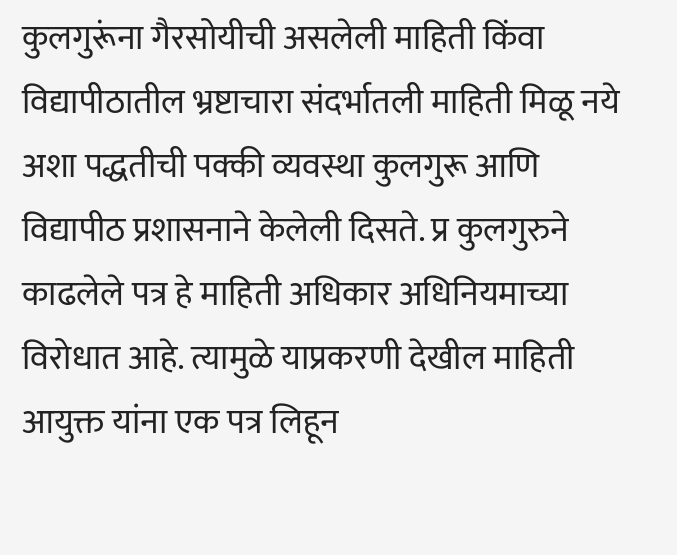कुलगुरूंना गैरसोयीची असलेली माहिती किंवा विद्यापीठातील भ्रष्टाचारा संदर्भातली माहिती मिळू नये अशा पद्धतीची पक्की व्यवस्था कुलगुरू आणि विद्यापीठ प्रशासनाने केलेली दिसते. प्र कुलगुरुने काढलेले पत्र हे माहिती अधिकार अधिनियमाच्या विरोधात आहे. त्यामुळे याप्रकरणी देखील माहिती आयुक्त यांना एक पत्र लिहून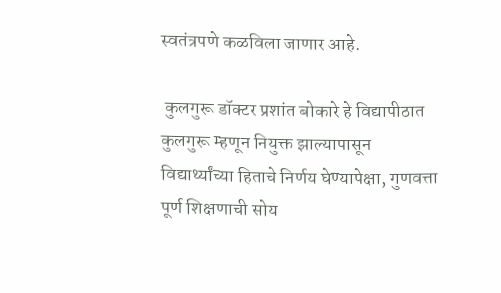स्वतंत्रपणे कळविला जाणार आहे.

 कुलगुरू डॉक्टर प्रशांत बोकारे हे विद्यापीठात कुलगुरू म्हणून नियुक्त झाल्यापासून विद्यार्थ्यांच्या हिताचे निर्णय घेण्यापेक्षा, गुणवत्ता पूर्ण शिक्षणाची सोय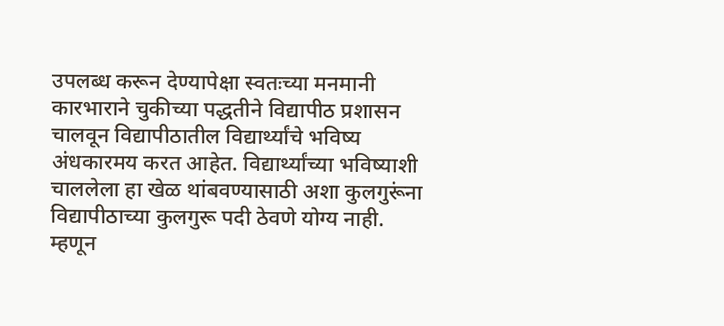उपलब्ध करून देण्यापेक्षा स्वतःच्या मनमानी कारभाराने चुकीच्या पद्धतीने विद्यापीठ प्रशासन चालवून विद्यापीठातील विद्यार्थ्यांचे भविष्य अंधकारमय करत आहेत. विद्यार्थ्यांच्या भविष्याशी चाललेला हा खेळ थांबवण्यासाठी अशा कुलगुरूंना विद्यापीठाच्या कुलगुरू पदी ठेवणे योग्य नाही.  म्हणून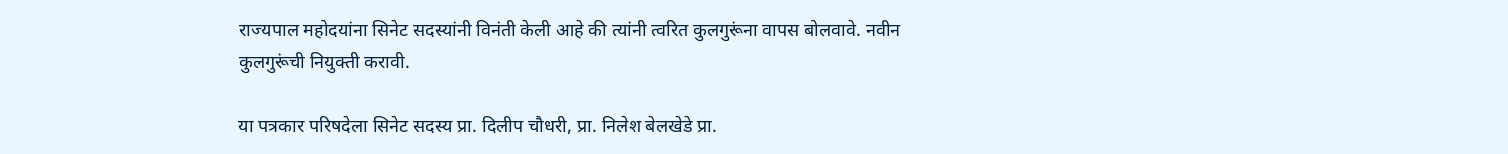राज्यपाल महोदयांना सिनेट सदस्यांनी विनंती केली आहे की त्यांनी त्वरित कुलगुरूंना वापस बोलवावे. नवीन कुलगुरूंची नियुक्ती करावी.

या पत्रकार परिषदेला सिनेट सदस्य प्रा. दिलीप चौधरी, प्रा. निलेश बेलखेडे प्रा.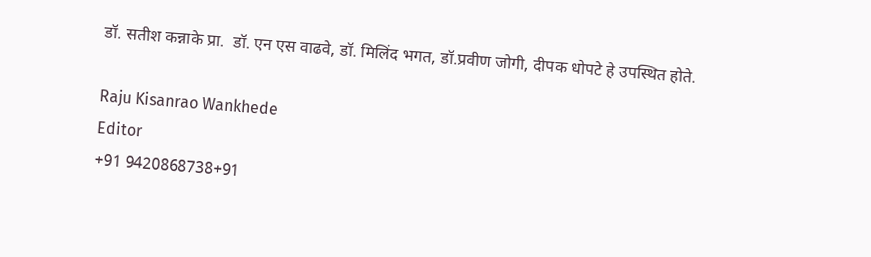डॉ. सतीश कन्नाके प्रा.  डॉ. एन एस वाढवे, डॉ. मिलिंद भगत, डॉ.प्रवीण जोगी, दीपक धोपटे हे उपस्थित होते.

Raju Kisanrao Wankhede
Editor
+91 9420868738+91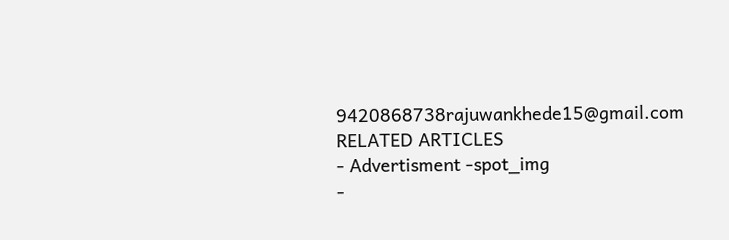9420868738rajuwankhede15@gmail.com
RELATED ARTICLES
- Advertisment -spot_img
-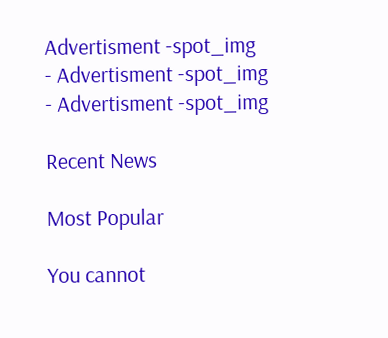Advertisment -spot_img
- Advertisment -spot_img
- Advertisment -spot_img

Recent News

Most Popular

You cannot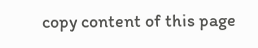copy content of this page